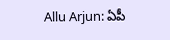Allu Arjun: ఏపీ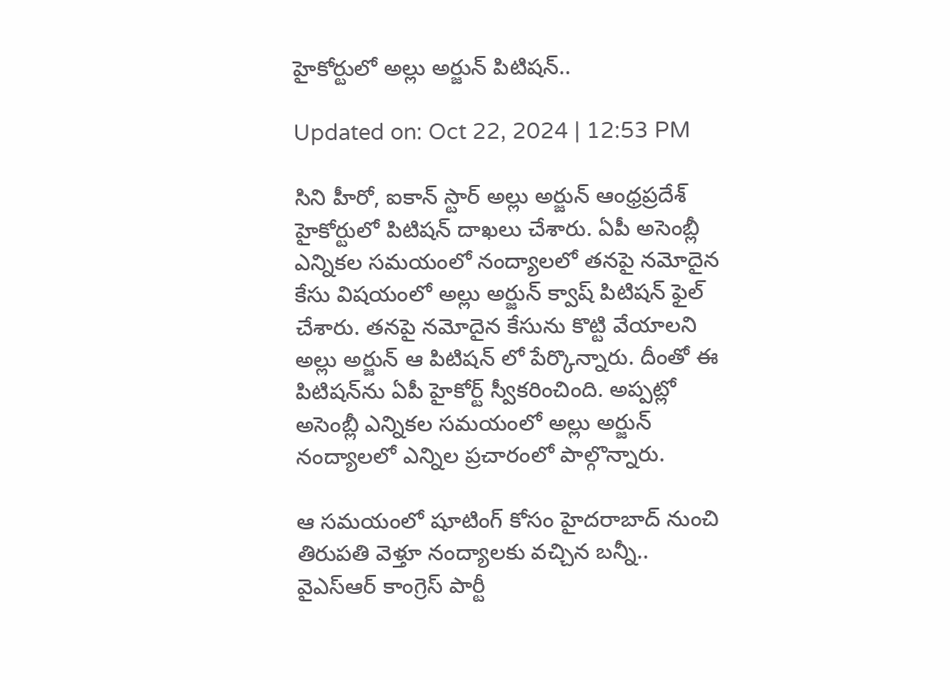హైకోర్టులో అల్లు అర్జున్‌ పిటిషన్‌..

Updated on: Oct 22, 2024 | 12:53 PM

సిని హీరో, ఐకాన్‌ స్టార్ అల్లు అర్జున్‌ ఆంధ్రప్రదేశ్‌ హైకోర్టులో పిటిషన్ దాఖలు చేశారు. ఏపీ అసెంబ్లీ ఎన్నికల సమయంలో నంద్యాలలో తనపై నమోదైన కేసు విషయంలో అల్లు అర్జున్‌ క్వాష్ పిటిషన్‌ ఫైల్ చేశారు. తనపై నమోదైన కేసును కొట్టి వేయాలని అల్లు అర్జున్‌ ఆ పిటిషన్‌ లో పేర్కొన్నారు. దీంతో ఈ పిటిషన్‌ను ఏపీ హైకోర్ట్ స్వీకరించింది. అప్పట్లో అసెంబ్లీ ఎన్నికల సమయంలో అల్లు అర్జున్‌ నంద్యాలలో ఎన్నిల ప్రచారంలో పాల్గొన్నారు.

ఆ సమయంలో షూటింగ్ కోసం హైదరాబాద్ నుంచి తిరుపతి వెళ్తూ నంద్యాలకు వచ్చిన బన్నీ.. వైఎస్‌ఆర్‌ కాంగ్రెస్‌ పార్టీ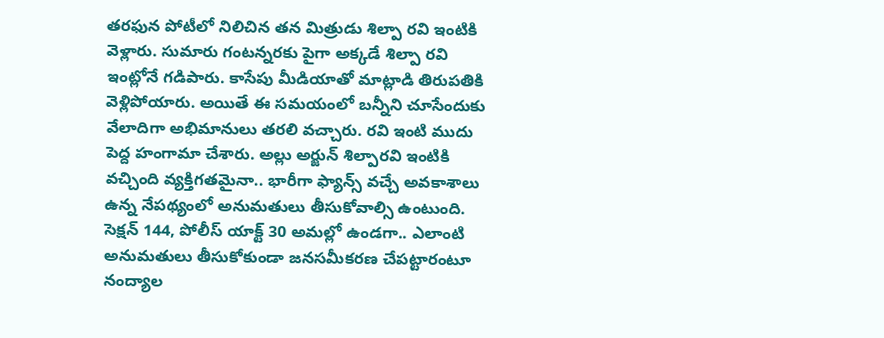తరఫున పోటీలో నిలిచిన తన మిత్రుడు శిల్పా రవి ఇంటికి వెళ్లారు. సుమారు గంటన్నరకు పైగా అక్కడే శిల్పా రవి ఇంట్లోనే గడిపారు. కాసేపు మీడియాతో మాట్లాడి తిరుపతికి వెళ్లిపోయారు. అయితే ఈ సమయంలో బన్నీని చూసేందుకు వేలాదిగా అభిమానులు తరలి వచ్చారు. రవి ఇంటి ముదు పెద్ద హంగామా చేశారు. అల్లు అర్జున్‌ శిల్పారవి ఇంటికి వచ్చింది వ్యక్తిగతమైనా.. భారీగా ఫ్యాన్స్‌ వచ్చే అవకాశాలు ఉన్న నేపథ్యంలో అనుమతులు తీసుకోవాల్సి ఉంటుంది. సెక్షన్ 144, పోలీస్ యాక్ట్ 30 అమల్లో ఉండగా.. ఎలాంటి అనుమతులు తీసుకోకుండా జనసమీకరణ చేపట్టారంటూ నంద్యాల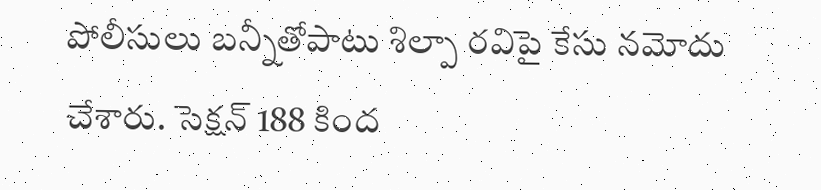పోలీసులు బన్నీతోపాటు శిల్పా రవిపై కేసు నమోదు చేశారు. సెక్షన్‌ 188 కింద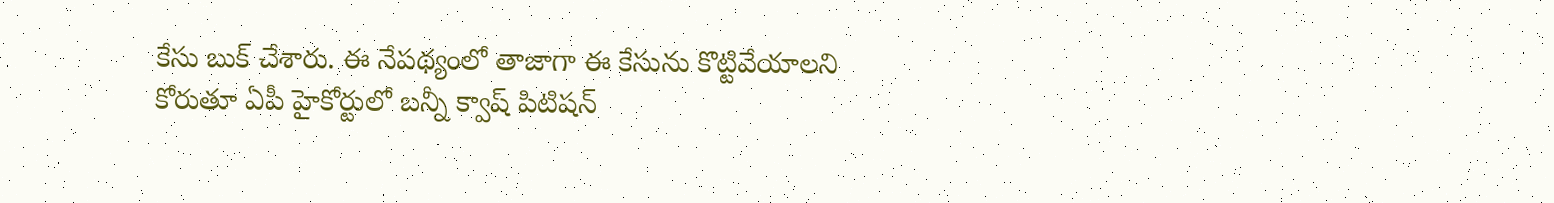కేసు బుక్ చేశారు. ఈ నేపథ్యంలో తాజాగా ఈ కేసును కొట్టివేయాలని కోరుతూ ఏపీ హైకోర్టులో బన్నీ క్వాష్‌ పిటిషన్‌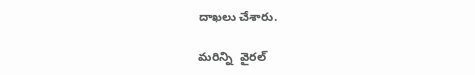దాఖలు చేశారు.

మరిన్ని  వైరల్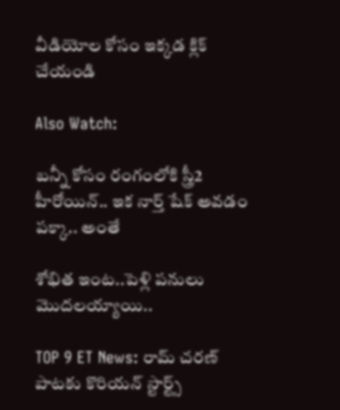వీడియోల కోసం ఇక్కడ క్లిక్ చేయండి

Also Watch:

బన్నీ కోసం రంగంలోకి స్త్రీ2 హీరోయిన్.. ఇక నార్త్‌ షేక్ అవడం పక్కా.. అంతే

శోభిత ఇంట..పెళ్లి పనులు మొదలయ్యాయి..

TOP 9 ET News: రామ్ చరణ్‌ పాటకు కొరియన్ స్టార్ట్స్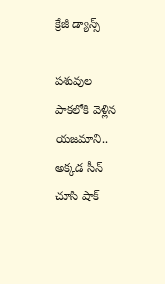క్రేజీ డ్యాన్స్

పశువుల పాకలోకి వెళ్లిన యజమాని.. అక్కడ సీన్‌ చూసి షాక్‌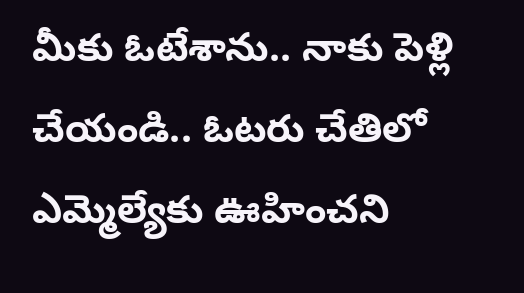మీకు ఓటేశాను.. నాకు పెళ్లి చేయండి.. ఓటరు చేతిలో ఎమ్మెల్యేకు ఊహించని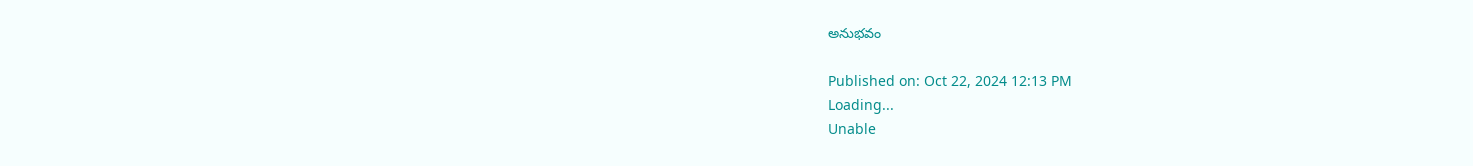అనుభవం

Published on: Oct 22, 2024 12:13 PM
Loading...
Unable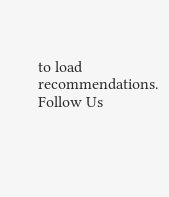to load recommendations.
Follow Us